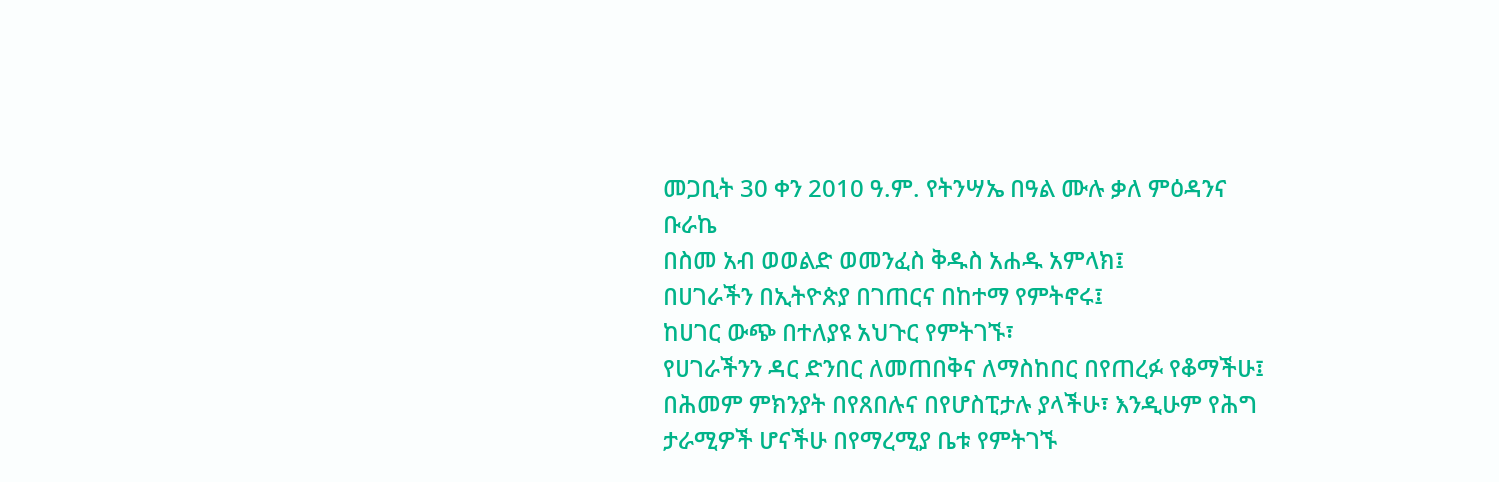መጋቢት 30 ቀን 2010 ዓ.ም. የትንሣኤ በዓል ሙሉ ቃለ ምዕዳንና ቡራኬ
በስመ አብ ወወልድ ወመንፈስ ቅዱስ አሐዱ አምላክ፤
በሀገራችን በኢትዮጵያ በገጠርና በከተማ የምትኖሩ፤
ከሀገር ውጭ በተለያዩ አህጉር የምትገኙ፣
የሀገራችንን ዳር ድንበር ለመጠበቅና ለማስከበር በየጠረፉ የቆማችሁ፤
በሕመም ምክንያት በየጸበሉና በየሆስፒታሉ ያላችሁ፣ እንዲሁም የሕግ ታራሚዎች ሆናችሁ በየማረሚያ ቤቱ የምትገኙ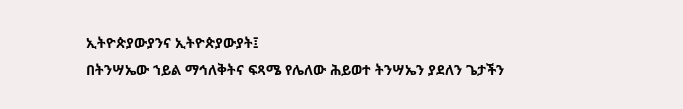ኢትዮጵያውያንና ኢትዮጵያውያት፤
በትንሣኤው ኀይል ማኅለቅትና ፍጻሜ የሌለው ሕይወተ ትንሣኤን ያደለን ጌታችን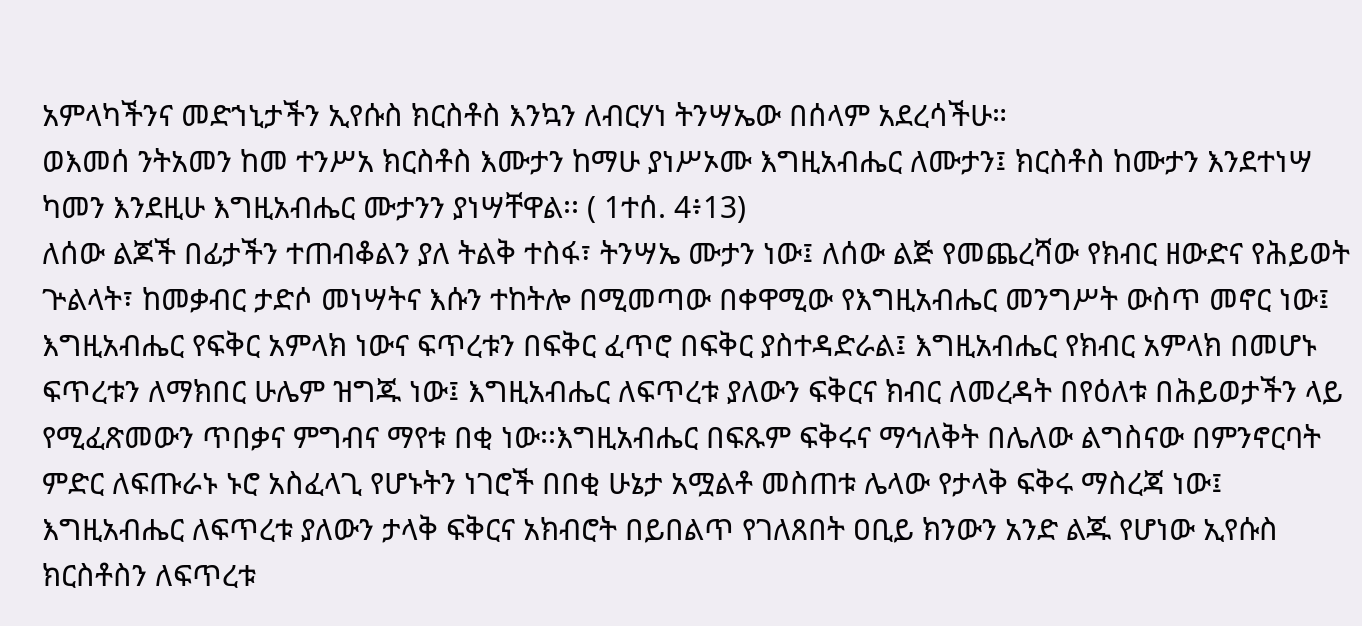አምላካችንና መድኀኒታችን ኢየሱስ ክርስቶስ እንኳን ለብርሃነ ትንሣኤው በሰላም አደረሳችሁ።
ወእመሰ ንትአመን ከመ ተንሥአ ክርስቶስ እሙታን ከማሁ ያነሥኦሙ እግዚአብሔር ለሙታን፤ ክርስቶስ ከሙታን እንደተነሣ ካመን እንደዚሁ እግዚአብሔር ሙታንን ያነሣቸዋል፡፡ ( 1ተሰ. 4፥13)
ለሰው ልጆች በፊታችን ተጠብቆልን ያለ ትልቅ ተስፋ፣ ትንሣኤ ሙታን ነው፤ ለሰው ልጅ የመጨረሻው የክብር ዘውድና የሕይወት ጕልላት፣ ከመቃብር ታድሶ መነሣትና እሱን ተከትሎ በሚመጣው በቀዋሚው የእግዚአብሔር መንግሥት ውስጥ መኖር ነው፤ እግዚአብሔር የፍቅር አምላክ ነውና ፍጥረቱን በፍቅር ፈጥሮ በፍቅር ያስተዳድራል፤ እግዚአብሔር የክብር አምላክ በመሆኑ ፍጥረቱን ለማክበር ሁሌም ዝግጁ ነው፤ እግዚአብሔር ለፍጥረቱ ያለውን ፍቅርና ክብር ለመረዳት በየዕለቱ በሕይወታችን ላይ የሚፈጽመውን ጥበቃና ምግብና ማየቱ በቂ ነው፡፡እግዚአብሔር በፍጹም ፍቅሩና ማኅለቅት በሌለው ልግስናው በምንኖርባት ምድር ለፍጡራኑ ኑሮ አስፈላጊ የሆኑትን ነገሮች በበቂ ሁኔታ አሟልቶ መስጠቱ ሌላው የታላቅ ፍቅሩ ማስረጃ ነው፤ እግዚአብሔር ለፍጥረቱ ያለውን ታላቅ ፍቅርና አክብሮት በይበልጥ የገለጸበት ዐቢይ ክንውን አንድ ልጁ የሆነው ኢየሱስ ክርስቶስን ለፍጥረቱ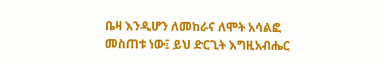ቤዛ እንዲሆን ለመከራና ለሞት አሳልፎ መስጠቱ ነው፤ ይህ ድርጊት እግዚአብሔር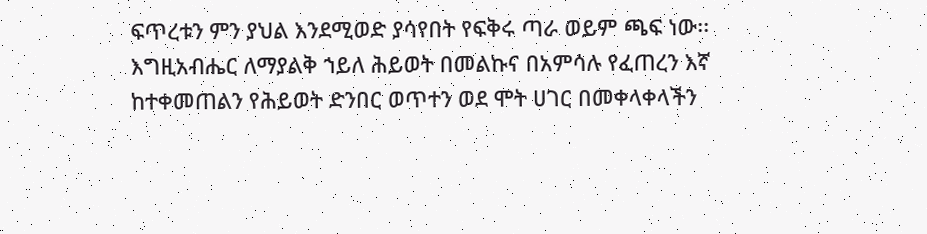ፍጥረቱን ምን ያህል እንደሚወድ ያሳየበት የፍቅሩ ጣራ ወይም ጫፍ ነው፡፡
እግዚአብሔር ለማያልቅ ኀይለ ሕይወት በመልኩና በአምሳሉ የፈጠረን እኛ ከተቀመጠልን የሕይወት ድንበር ወጥተን ወደ ሞት ሀገር በመቀላቀላችን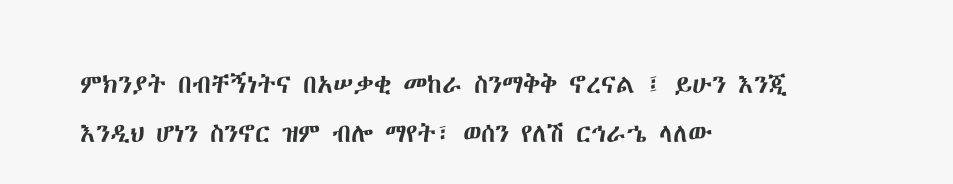ምክንያት በብቸኝነትና በአሠቃቂ መከራ ስንማቅቅ ኖረናል ፤ ይሁን እንጂ እንዲህ ሆነን ስንኖር ዝም ብሎ ማየት፣ ወሰን የለሽ ርኅራኄ ላለው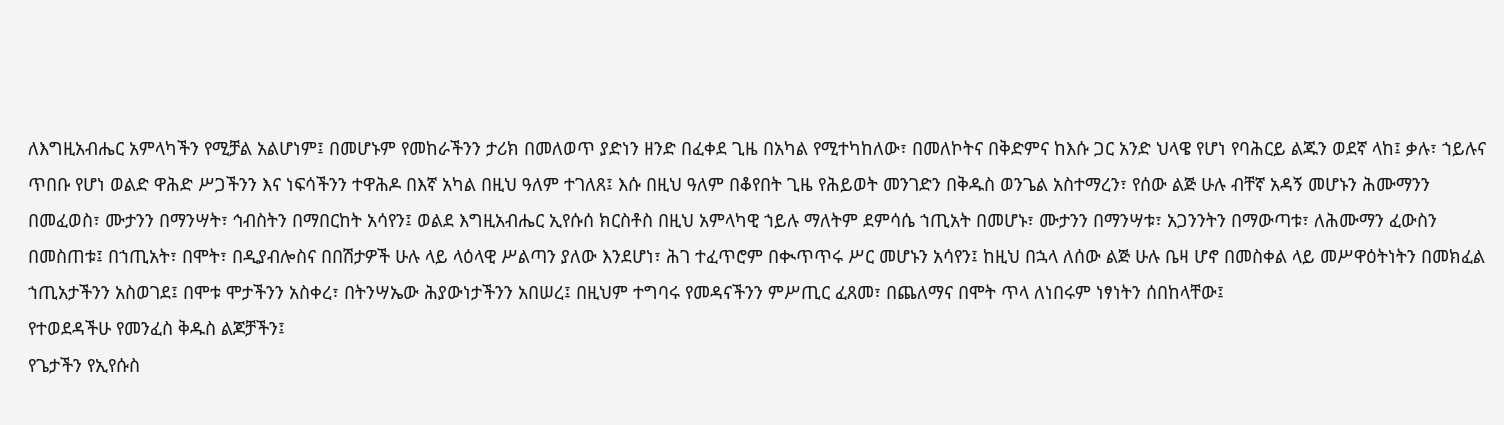ለእግዚአብሔር አምላካችን የሚቻል አልሆነም፤ በመሆኑም የመከራችንን ታሪክ በመለወጥ ያድነን ዘንድ በፈቀደ ጊዜ በአካል የሚተካከለው፣ በመለኮትና በቅድምና ከእሱ ጋር አንድ ህላዌ የሆነ የባሕርይ ልጁን ወደኛ ላከ፤ ቃሉ፣ ኀይሉና ጥበቡ የሆነ ወልድ ዋሕድ ሥጋችንን እና ነፍሳችንን ተዋሕዶ በእኛ አካል በዚህ ዓለም ተገለጸ፤ እሱ በዚህ ዓለም በቆየበት ጊዜ የሕይወት መንገድን በቅዱስ ወንጌል አስተማረን፣ የሰው ልጅ ሁሉ ብቸኛ አዳኝ መሆኑን ሕሙማንን በመፈወስ፣ ሙታንን በማንሣት፣ ኅብስትን በማበርከት አሳየን፤ ወልደ እግዚአብሔር ኢየሱሰ ክርስቶስ በዚህ አምላካዊ ኀይሉ ማለትም ደምሳሴ ኀጢአት በመሆኑ፣ ሙታንን በማንሣቱ፣ አጋንንትን በማውጣቱ፣ ለሕሙማን ፈውስን በመስጠቱ፤ በኀጢአት፣ በሞት፣ በዲያብሎስና በበሽታዎች ሁሉ ላይ ላዕላዊ ሥልጣን ያለው እንደሆነ፣ ሕገ ተፈጥሮም በቊጥጥሩ ሥር መሆኑን አሳየን፤ ከዚህ በኋላ ለሰው ልጅ ሁሉ ቤዛ ሆኖ በመስቀል ላይ መሥዋዕትነትን በመክፈል ኀጢአታችንን አስወገደ፤ በሞቱ ሞታችንን አስቀረ፣ በትንሣኤው ሕያውነታችንን አበሠረ፤ በዚህም ተግባሩ የመዳናችንን ምሥጢር ፈጸመ፣ በጨለማና በሞት ጥላ ለነበሩም ነፃነትን ሰበከላቸው፤
የተወደዳችሁ የመንፈስ ቅዱስ ልጆቻችን፤
የጌታችን የኢየሱስ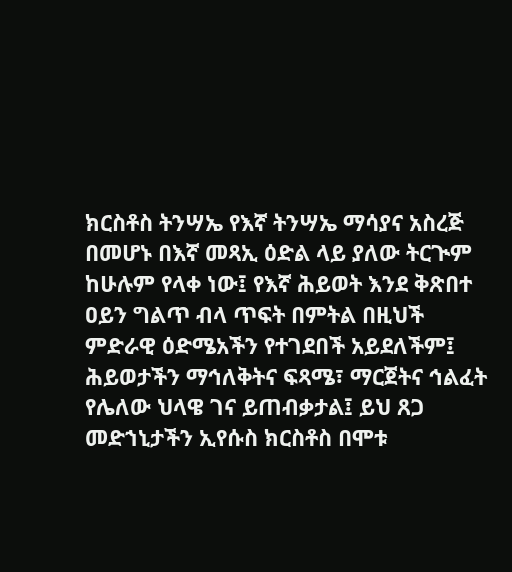ክርስቶስ ትንሣኤ የእኛ ትንሣኤ ማሳያና አስረጅ በመሆኑ በእኛ መጻኢ ዕድል ላይ ያለው ትርጒም ከሁሉም የላቀ ነው፤ የእኛ ሕይወት እንደ ቅጽበተ ዐይን ግልጥ ብላ ጥፍት በምትል በዚህች ምድራዊ ዕድሜአችን የተገደበች አይደለችም፤ ሕይወታችን ማኅለቅትና ፍጻሜ፣ ማርጀትና ኅልፈት የሌለው ህላዌ ገና ይጠብቃታል፤ ይህ ጸጋ መድኀኒታችን ኢየሱስ ክርስቶስ በሞቱ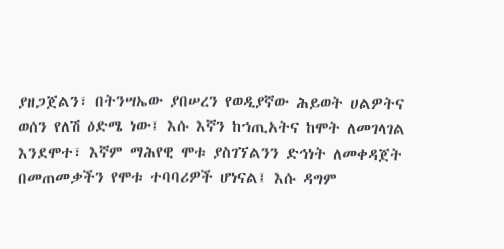ያዘጋጀልን፣ በትንሣኤው ያበሠረን የወዲያኛው ሕይወት ሀልዎትና ወሰን የለሽ ዕድሜ ነው፤ እሱ እኛን ከኀጢአትና ከሞት ለመገላገል እንደሞተ፣ እኛም ማሕየዊ ሞቱ ያስገኘልንን ድኅነት ለመቀዳጀት በመጠመቃችን የሞቱ ተባባሪዎች ሆነናል፤ እሱ ዳግም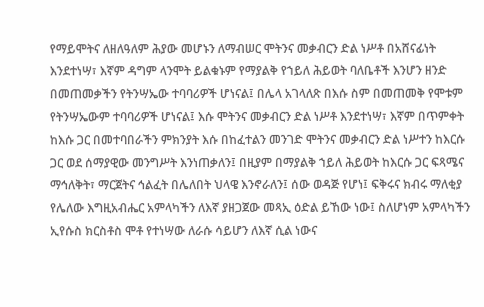የማይሞትና ለዘለዓለም ሕያው መሆኑን ለማብሠር ሞትንና መቃብርን ድል ነሥቶ በአሸናፊነት እንደተነሣ፣ እኛም ዳግም ላንሞት ይልቁኑም የማያልቅ የኀይለ ሕይወት ባለቤቶች እንሆን ዘንድ በመጠመቃችን የትንሣኤው ተባባሪዎች ሆነናል፤ በሌላ አገላለጽ በእሱ ስም በመጠመቅ የሞቱም የትንሣኤውም ተባባሪዎች ሆነናል፤ እሱ ሞትንና መቃብርን ድል ነሥቶ እንደተነሣ፣ እኛም በጥምቀት ከእሱ ጋር በመተባበራችን ምክንያት እሱ በከፈተልን መንገድ ሞትንና መቃብርን ድል ነሥተን ከእርሱ ጋር ወደ ሰማያዊው መንግሥት እንነጠቃለን፤ በዚያም በማያልቅ ኀይለ ሕይወት ከእርሱ ጋር ፍጻሜና ማኅለቅት፣ ማርጀትና ኅልፈት በሌለበት ህላዌ እንኖራለን፤ ሰው ወዳጅ የሆነ፤ ፍቅሩና ክብሩ ማለቂያ የሌለው እግዚአብሔር አምላካችን ለእኛ ያዘጋጀው መጻኢ ዕድል ይኸው ነው፤ ስለሆነም አምላካችን ኢየሱስ ክርስቶስ ሞቶ የተነሣው ለራሱ ሳይሆን ለእኛ ሲል ነውና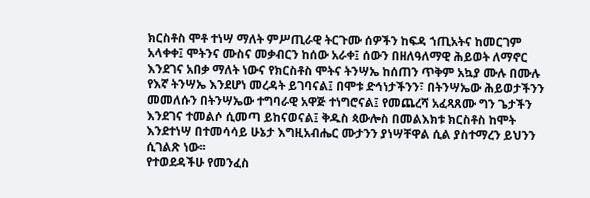ክርስቶስ ሞቶ ተነሣ ማለት ምሥጢራዊ ትርጉሙ ሰዎችን ከፍዳ ኀጢአትና ከመርገም አላቀቀ፤ ሞትንና ሙስና መቃብርን ከሰው አራቀ፤ ሰውን በዘለዓለማዊ ሕይወት ለማኖር እንደገና አበቃ ማለት ነውና የክርስቶስ ሞትና ትንሣኤ ከሰጠን ጥቅም አኳያ ሙሉ በሙሉ የእኛ ትንሣኤ እንደሆነ መረዳት ይገባናል፤ በሞቱ ድኅነታችንን፣ በትንሣኤው ሕይወታችንን መመለሱን በትንሣኤው ተግባራዊ አዋጅ ተነግሮናል፤ የመጨረሻ አፈጻጸሙ ግን ጌታችን እንደገና ተመልሶ ሲመጣ ይከናወናል፤ ቅዱስ ጳውሎስ በመልእክቱ ክርስቶስ ከሞት እንደተነሣ በተመሳሳይ ሁኔታ እግዚአብሔር ሙታንን ያነሣቸዋል ሲል ያስተማረን ይህንን ሲገልጽ ነው፡፡
የተወደዳችሁ የመንፈስ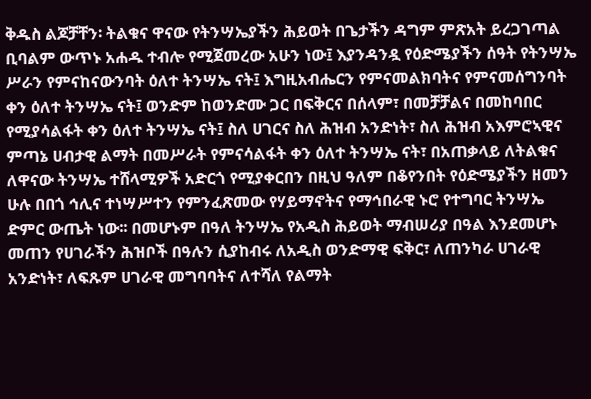ቅዱስ ልጆቻቸን፡ ትልቁና ዋናው የትንሣኤያችን ሕይወት በጌታችን ዳግም ምጽአት ይረጋገጣል ቢባልም ውጥኑ አሐዱ ተብሎ የሚጀመረው አሁን ነው፤ እያንዳንዷ የዕድሜያችን ሰዓት የትንሣኤ ሥራን የምናከናውንባት ዕለተ ትንሣኤ ናት፤ እግዚአብሔርን የምናመልክባትና የምናመሰግንባት ቀን ዕለተ ትንሣኤ ናት፤ ወንድም ከወንድሙ ጋር በፍቅርና በሰላም፣ በመቻቻልና በመከባበር የሚያሳልፋት ቀን ዕለተ ትንሣኤ ናት፤ ስለ ሀገርና ስለ ሕዝብ አንድነት፣ ስለ ሕዝብ አእምሮኣዊና ምጣኔ ሀብታዊ ልማት በመሥራት የምናሳልፋት ቀን ዕለተ ትንሣኤ ናት፣ በአጠቃላይ ለትልቁና ለዋናው ትንሣኤ ተሸላሚዎች አድርጎ የሚያቀርበን በዚህ ዓለም በቆየንበት የዕድሜያችን ዘመን ሁሉ በበጎ ኅሊና ተነሣሥተን የምንፈጽመው የሃይማኖትና የማኅበራዊ ኑሮ የተግባር ትንሣኤ ድምር ውጤት ነው፡፡ በመሆኑም በዓለ ትንሣኤ የአዲስ ሕይወት ማብሠሪያ በዓል እንደመሆኑ መጠን የሀገራችን ሕዝቦች በዓሉን ሲያከብሩ ለአዲስ ወንድማዊ ፍቅር፣ ለጠንካራ ሀገራዊ አንድነት፣ ለፍጹም ሀገራዊ መግባባትና ለተሻለ የልማት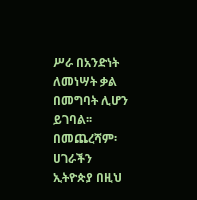ሥራ በአንድነት ለመነሣት ቃል በመግባት ሊሆን ይገባል፡፡
በመጨረሻም፡ ሀገራችን ኢትዮጵያ በዚህ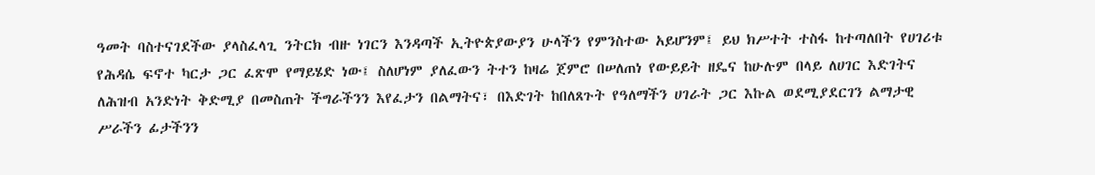ዓመት ባስተናገደችው ያላስፈላጊ ንትርክ ብዙ ነገርን እንዳጣች ኢትዮጵያውያን ሁላችን የምንስተው አይሆንም፤ ይህ ክሥተት ተስፋ ከተጣለበት የሀገሪቱ የሕዳሴ ፍኖተ ካርታ ጋር ፈጽሞ የማይሄድ ነው፤ ስለሆነም ያለፈውን ትተን ከዛሬ ጀምሮ በሠለጠነ የውይይት ዘዴና ከሁሉም በላይ ለሀገር እድገትና ለሕዝብ አንድነት ቅድሚያ በመስጠት ችግራችንን እየፈታን በልማትና፣ በእድገት ከበለጸጉት የዓለማችን ሀገራት ጋር እኩል ወደሚያደርገን ልማታዊ ሥራችን ፊታችንን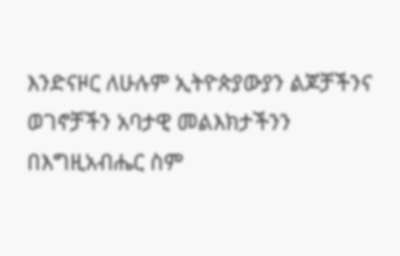እንድናዞር ለሁሉም ኢትዮጵያውያን ልጆቻችንና ወገኖቻችን አባታዊ መልእክታችንን በእግዚአብሔር ስም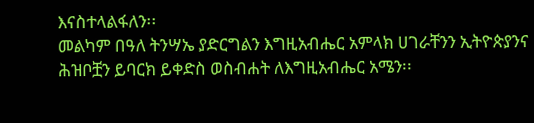እናስተላልፋለን፡፡
መልካም በዓለ ትንሣኤ ያድርግልን እግዚአብሔር አምላክ ሀገራቸንን ኢትዮጵያንና ሕዝቦቿን ይባርክ ይቀድስ ወስብሐት ለእግዚአብሔር አሜን፡፡